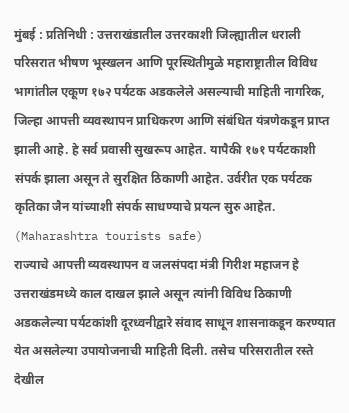मुंबई : प्रतिनिधी : उत्तराखंडातील उत्तरकाशी जिल्ह्यातील धराली परिसरात भीषण भूस्खलन आणि पूरस्थितीमुळे महाराष्ट्रातील विविध भागांतील एकूण १७२ पर्यटक अडकलेले असल्याची माहिती नागरिक, जिल्हा आपत्ती व्यवस्थापन प्राधिकरण आणि संबंधित यंत्रणेकडून प्राप्त झाली आहे. हे सर्व प्रवासी सुखरूप आहेत. यापैकी १७१ पर्यटकाशी संपर्क झाला असून ते सुरक्षित ठिकाणी आहेत. उर्वरीत एक पर्यटक कृतिका जैन यांच्याशी संपर्क साधण्याचे प्रयत्न सुरु आहेत. (Maharashtra tourists safe)
राज्याचे आपत्ती व्यवस्थापन व जलसंपदा मंत्री गिरीश महाजन हे उत्तराखंडमध्ये काल दाखल झाले असून त्यांनी विविध ठिकाणी अडकलेल्या पर्यटकांशी दूरध्वनीद्वारे संवाद साधून शासनाकडून करण्यात येत असलेल्या उपायोजनाची माहिती दिली. तसेच परिसरातील रस्ते देखील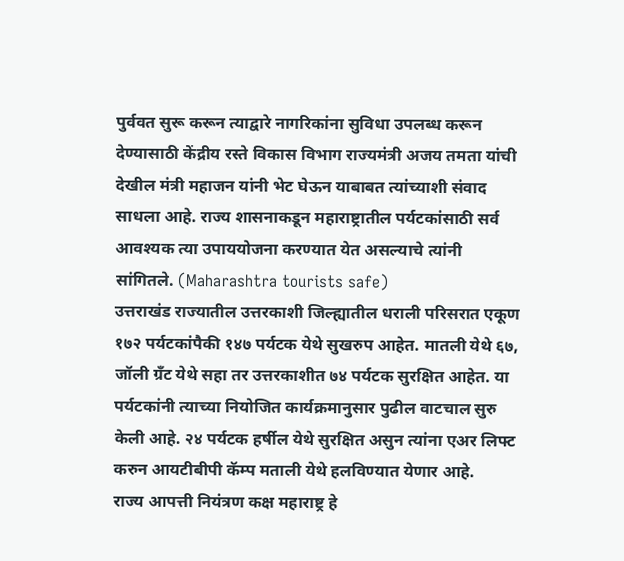पुर्ववत सुरू करून त्याद्वारे नागरिकांना सुविधा उपलब्ध करून देण्यासाठी केंद्रीय रस्ते विकास विभाग राज्यमंत्री अजय तमता यांची देखील मंत्री महाजन यांनी भेट घेऊन याबाबत त्यांच्याशी संवाद साधला आहे. राज्य शासनाकडून महाराष्ट्रातील पर्यटकांसाठी सर्व आवश्यक त्या उपाययोजना करण्यात येत असल्याचे त्यांनी सांगितले. (Maharashtra tourists safe)
उत्तराखंड राज्यातील उत्तरकाशी जिल्ह्यातील धराली परिसरात एकूण १७२ पर्यटकांपैकी १४७ पर्यटक येथे सुखरुप आहेत. मातली येथे ६७, जॉली ग्रँट येथे सहा तर उत्तरकाशीत ७४ पर्यटक सुरक्षित आहेत. या पर्यटकांनी त्याच्या नियोजित कार्यक्रमानुसार पुढील वाटचाल सुरु केली आहे. २४ पर्यटक हर्षील येथे सुरक्षित असुन त्यांना एअर लिफ्ट करुन आयटीबीपी कॅम्प मताली येथे हलविण्यात येणार आहे.
राज्य आपत्ती नियंत्रण कक्ष महाराष्ट्र हे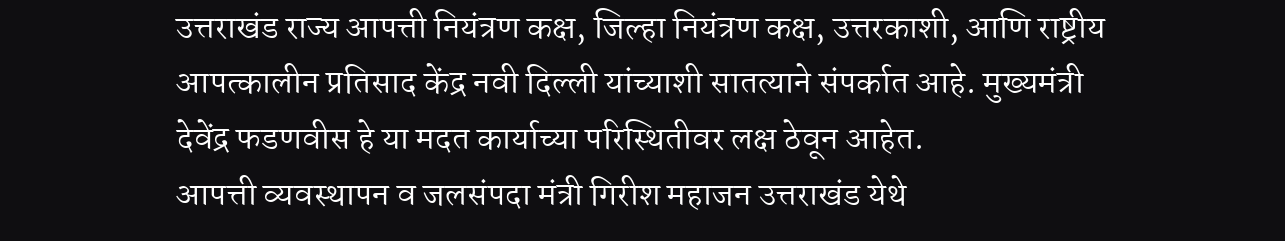उत्तराखंड राज्य आपत्ती नियंत्रण कक्ष, जिल्हा नियंत्रण कक्ष, उत्तरकाशी, आणि राष्ट्रीय आपत्कालीन प्रतिसाद केंद्र नवी दिल्ली यांच्याशी सातत्याने संपर्कात आहे. मुख्यमंत्री देवेंद्र फडणवीस हे या मदत कार्याच्या परिस्थितीवर लक्ष ठेवून आहेत.
आपत्ती व्यवस्थापन व जलसंपदा मंत्री गिरीश महाजन उत्तराखंड येथे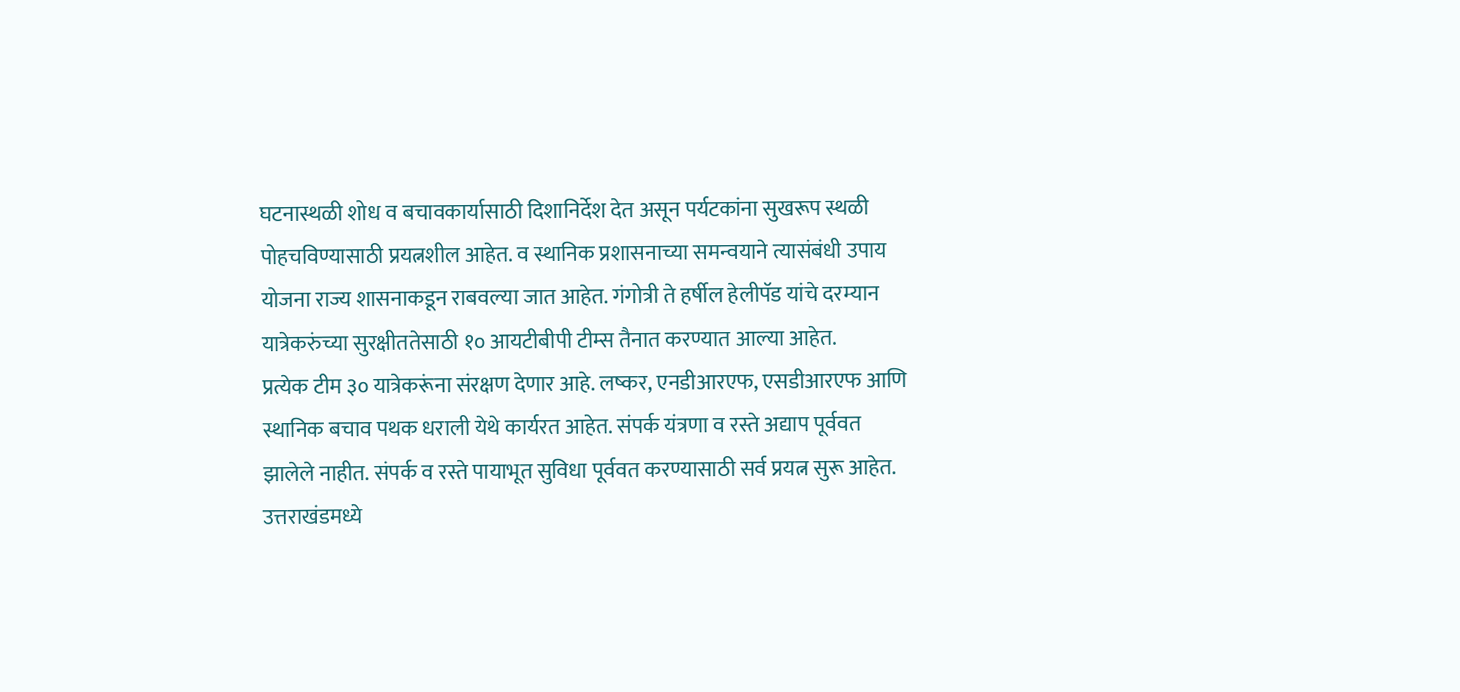घटनास्थळी शोध व बचावकार्यासाठी दिशानिर्देश देत असून पर्यटकांना सुखरूप स्थळी पोहचविण्यासाठी प्रयत्नशील आहेत. व स्थानिक प्रशासनाच्या समन्वयाने त्यासंबंधी उपाय योजना राज्य शासनाकडून राबवल्या जात आहेत. गंगोत्री ते हर्षील हेलीपॅड यांचे दरम्यान यात्रेकरुंच्या सुरक्षीततेसाठी १० आयटीबीपी टीम्स तैनात करण्यात आल्या आहेत.
प्रत्येक टीम ३० यात्रेकरूंना संरक्षण देणार आहे. लष्कर, एनडीआरएफ, एसडीआरएफ आणि स्थानिक बचाव पथक धराली येथे कार्यरत आहेत. संपर्क यंत्रणा व रस्ते अद्याप पूर्ववत झालेले नाहीत. संपर्क व रस्ते पायाभूत सुविधा पूर्ववत करण्यासाठी सर्व प्रयत्न सुरू आहेत.
उत्तराखंडमध्ये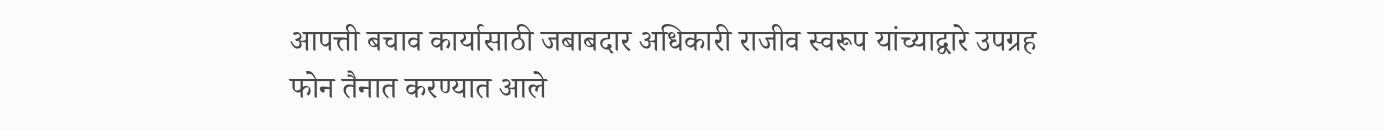आपत्ती बचाव कार्यासाठी जबाबदार अधिकारी राजीव स्वरूप यांच्याद्वारे उपग्रह फोन तैनात करण्यात आले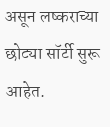असून लष्कराच्या छोट्या सॉर्टी सुरू आहेत.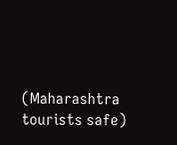(Maharashtra tourists safe)